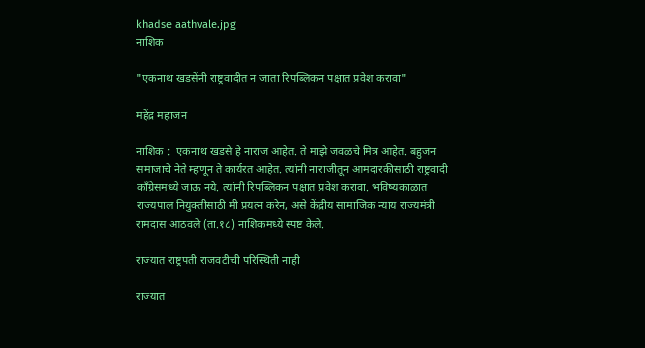khadse aathvale.jpg
नाशिक

"एकनाथ खडसेंनी राष्ट्रवादीत न जाता रिपब्लिकन पक्षात प्रवेश करावा"

महेंद्र महाजन

नाशिक :  एकनाथ खडसे हे नाराज आहेत. ते माझे जवळचे मित्र आहेत. बहुजन समाजाचे नेते म्हणून ते कार्यरत आहेत. त्यांनी नाराजीतून आमदारकीसाठी राष्ट्रवादी काँग्रेसमध्ये जाऊ नये. त्यांनी रिपब्लिकन पक्षात प्रवेश करावा. भविष्यकाळात राज्यपाल नियुक्तीसाठी मी प्रयत्न करेन, असे केंद्रीय सामाजिक न्याय राज्यमंत्री रामदास आठवले (ता.१८) नाशिकमध्ये स्पष्ट केले.

राज्यात राष्ट्रपती राजवटीची परिस्थिती नाही

राज्यात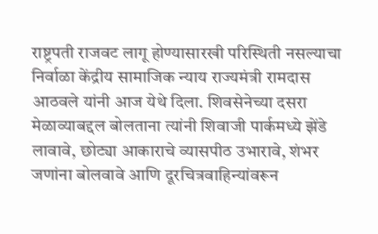राष्ट्रपती राजवट लागू होण्यासारखी परिस्थिती नसल्याचा निर्वाळा केंद्रीय सामाजिक न्याय राज्यमंत्री रामदास आठवले यांनी आज येथे दिला. शिवसेनेच्या दसरा मेळाव्याबद्दल बोलताना त्यांनी शिवाजी पार्कमध्ये झेंडे लावावे, छोट्या आकाराचे व्यासपीठ उभारावे, शंभर जणांना बोलवावे आणि दूरचित्रवाहिन्यांवरून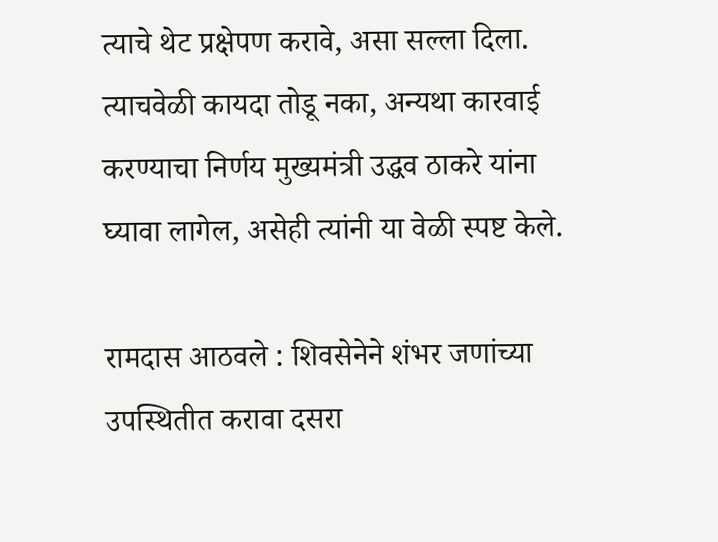त्याचे थेट प्रक्षेपण करावे, असा सल्ला दिला. त्याचवेळी कायदा तोडू नका, अन्यथा कारवाई करण्याचा निर्णय मुख्यमंत्री उद्धव ठाकरे यांना घ्यावा लागेल, असेही त्यांनी या वेळी स्पष्ट केले.

रामदास आठवले : शिवसेनेने शंभर जणांच्या उपस्थितीत करावा दसरा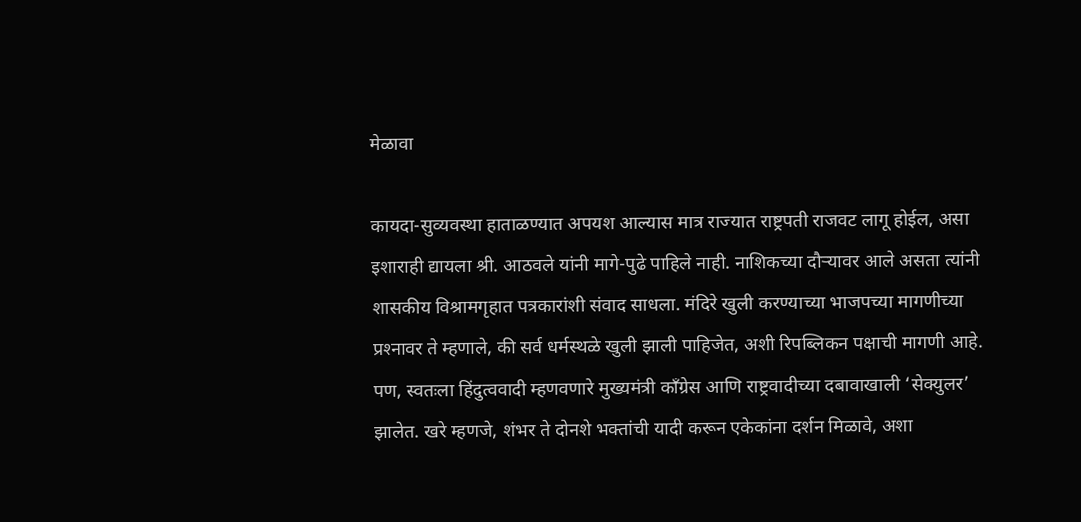मेळावा

कायदा-सुव्यवस्था हाताळण्यात अपयश आल्यास मात्र राज्यात राष्ट्रपती राजवट लागू होईल, असा इशाराही द्यायला श्री. आठवले यांनी मागे-पुढे पाहिले नाही. नाशिकच्या दौऱ्यावर आले असता त्यांनी शासकीय विश्रामगृहात पत्रकारांशी संवाद साधला. मंदिरे खुली करण्याच्या भाजपच्या मागणीच्या प्रश्‍नावर ते म्हणाले, की सर्व धर्मस्थळे खुली झाली पाहिजेत, अशी रिपब्लिकन पक्षाची मागणी आहे. पण, स्वतःला हिंदुत्ववादी म्हणवणारे मुख्यमंत्री काँग्रेस आणि राष्ट्रवादीच्या दबावाखाली ‘सेक्युलर’ झालेत. खरे म्हणजे, शंभर ते दोनशे भक्तांची यादी करून एकेकांना दर्शन मिळावे, अशा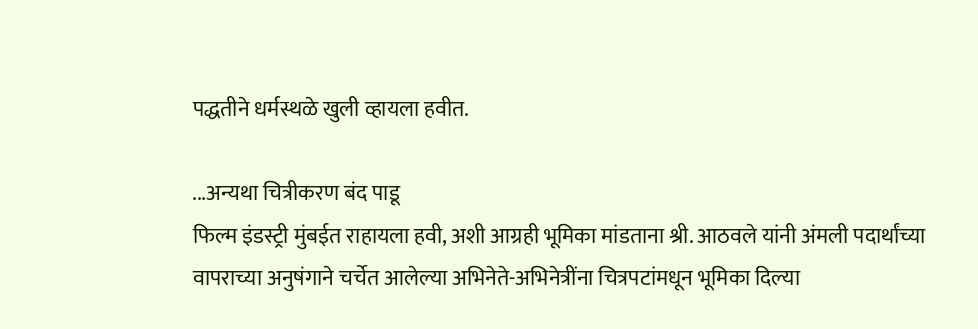पद्धतीने धर्मस्थळे खुली व्हायला हवीत.

...अन्यथा चित्रीकरण बंद पाडू
फिल्म इंडस्ट्री मुंबईत राहायला हवी, अशी आग्रही भूमिका मांडताना श्री. आठवले यांनी अंमली पदार्थांच्या वापराच्या अनुषंगाने चर्चेत आलेल्या अभिनेते-अभिनेत्रींना चित्रपटांमधून भूमिका दिल्या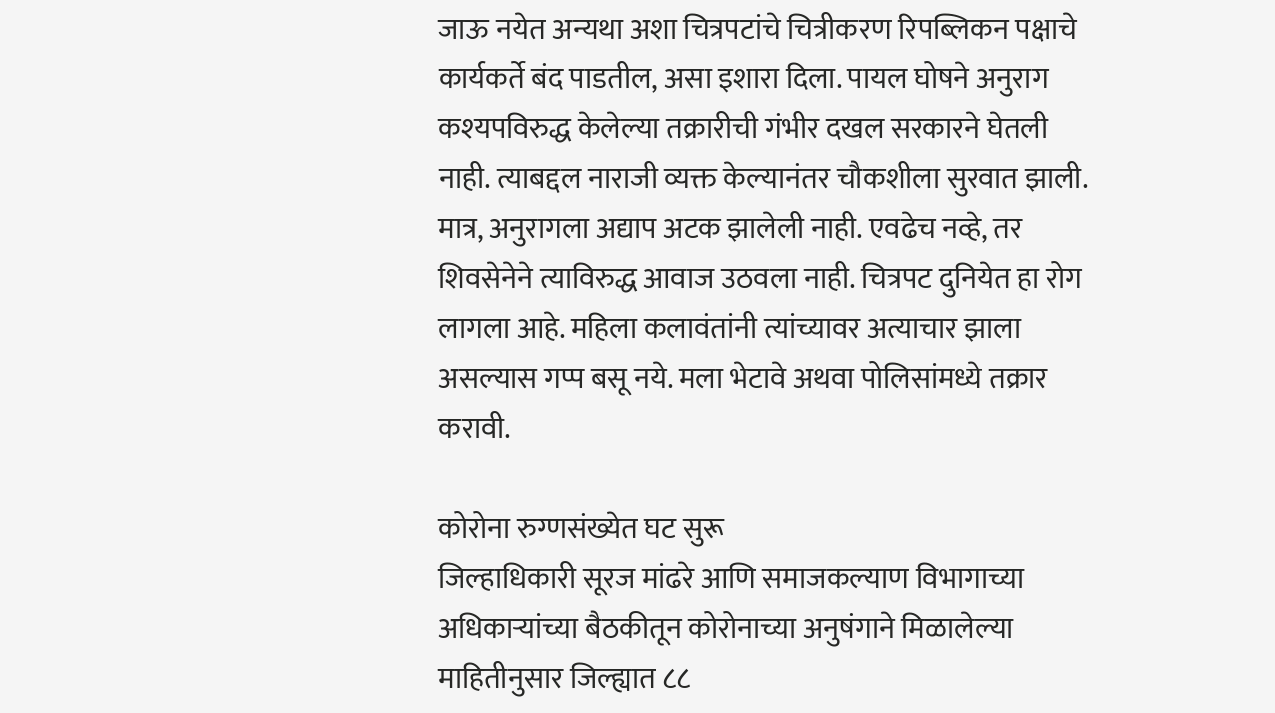जाऊ नयेत अन्यथा अशा चित्रपटांचे चित्रीकरण रिपब्लिकन पक्षाचे कार्यकर्ते बंद पाडतील, असा इशारा दिला. पायल घोषने अनुराग कश्‍यपविरुद्ध केलेल्या तक्रारीची गंभीर दखल सरकारने घेतली नाही. त्याबद्दल नाराजी व्यक्त केल्यानंतर चौकशीला सुरवात झाली. मात्र, अनुरागला अद्याप अटक झालेली नाही. एवढेच नव्हे, तर शिवसेनेने त्याविरुद्ध आवाज उठवला नाही. चित्रपट दुनियेत हा रोग लागला आहे. महिला कलावंतांनी त्यांच्यावर अत्याचार झाला असल्यास गप्प बसू नये. मला भेटावे अथवा पोलिसांमध्ये तक्रार करावी.

कोरोना रुग्णसंख्येत घट सुरू
जिल्हाधिकारी सूरज मांढरे आणि समाजकल्याण विभागाच्या अधिकाऱ्यांच्या बैठकीतून कोरोनाच्या अनुषंगाने मिळालेल्या माहितीनुसार जिल्ह्यात ८८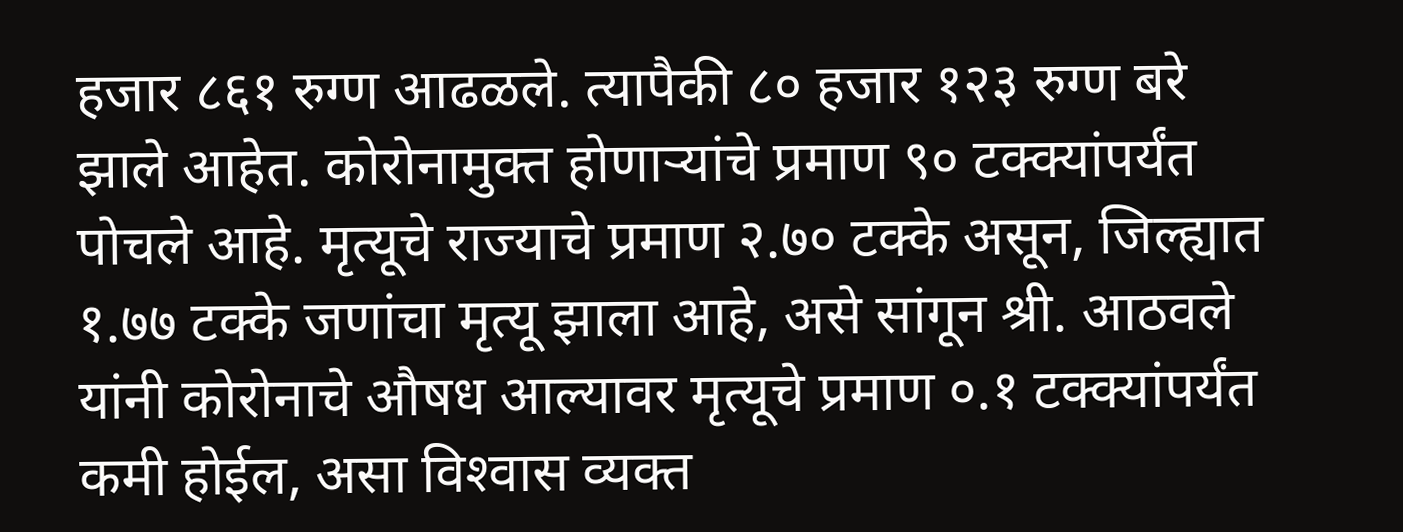हजार ८६१ रुग्ण आढळले. त्यापैकी ८० हजार १२३ रुग्ण बरे झाले आहेत. कोरोनामुक्त होणाऱ्यांचे प्रमाण ९० टक्क्यांपर्यंत पोचले आहे. मृत्यूचे राज्याचे प्रमाण २.७० टक्के असून, जिल्ह्यात १.७७ टक्के जणांचा मृत्यू झाला आहे, असे सांगून श्री. आठवले यांनी कोरोनाचे औषध आल्यावर मृत्यूचे प्रमाण ०.१ टक्क्यांपर्यंत कमी होईल, असा विश्‍वास व्यक्त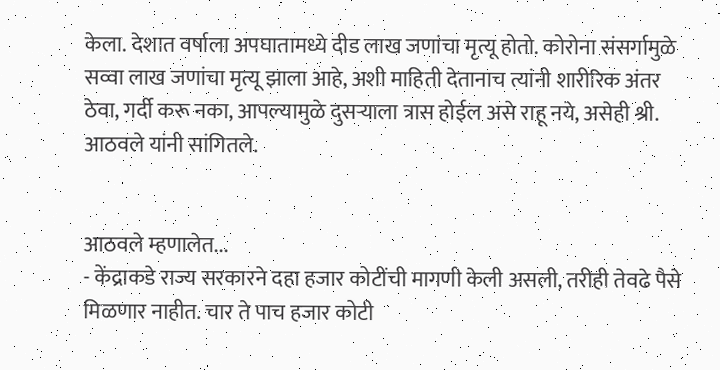केला. देशात वर्षाला अपघातामध्ये दीड लाख जणांचा मृत्यू होतो. कोरोना संसर्गामुळे सव्वा लाख जणांचा मृत्यू झाला आहे, अशी माहिती देतानाच त्यांनी शारीरिक अंतर ठेवा, गर्दी करू नका, आपल्यामुळे दुसऱ्याला त्रास होईल असे राहू नये, असेही श्री. आठवले यांनी सांगितले.


आठवले म्हणालेत...
- केंद्राकडे राज्य सरकारने दहा हजार कोटींची मागणी केली असली, तरीही तेवढे पैसे मिळणार नाहीत. चार ते पाच हजार कोटी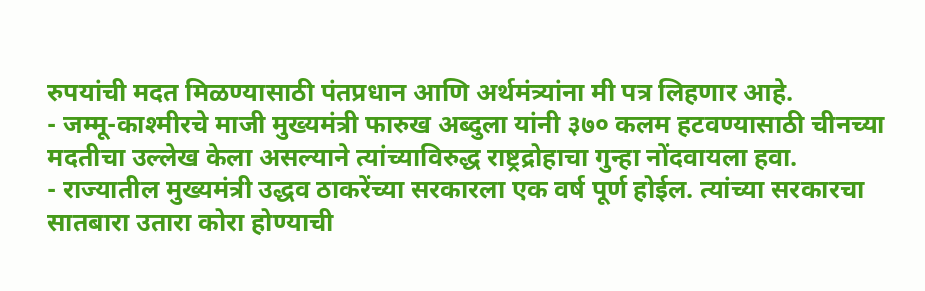रुपयांची मदत मिळण्यासाठी पंतप्रधान आणि अर्थमंत्र्यांना मी पत्र लिहणार आहे.
- जम्मू-काश्मीरचे माजी मुख्यमंत्री फारुख अब्दुला यांनी ३७० कलम हटवण्यासाठी चीनच्या मदतीचा उल्लेख केला असल्याने त्यांच्याविरुद्ध राष्ट्रद्रोहाचा गुन्हा नोंदवायला हवा.
- राज्यातील मुख्यमंत्री उद्धव ठाकरेंच्या सरकारला एक वर्ष पूर्ण होईल. त्यांच्या सरकारचा सातबारा उतारा कोरा होण्याची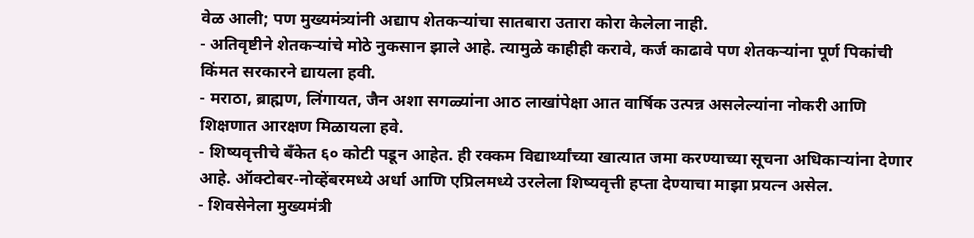वेळ आली; पण मुख्यमंत्र्यांनी अद्याप शेतकऱ्यांचा सातबारा उतारा कोरा केलेला नाही.
- अतिवृष्टीने शेतकऱ्यांचे मोठे नुकसान झाले आहे. त्यामुळे काहीही करावे, कर्ज काढावे पण शेतकऱ्यांना पूर्ण पिकांची किंमत सरकारने द्यायला हवी.
- मराठा, ब्राह्मण, लिंगायत, जैन अशा सगळ्यांना आठ लाखांपेक्षा आत वार्षिक उत्पन्न असलेल्यांना नोकरी आणि शिक्षणात आरक्षण मिळायला हवे.
- शिष्यवृत्तीचे बँकेत ६० कोटी पडून आहेत. ही रक्कम विद्यार्थ्यांच्या खात्यात जमा करण्याच्या सूचना अधिकाऱ्यांना देणार आहे. ऑक्टोबर-नोव्हेंबरमध्ये अर्धा आणि एप्रिलमध्ये उरलेला शिष्यवृत्ती हप्ता देण्याचा माझा प्रयत्न असेल.
- शिवसेनेला मुख्यमंत्री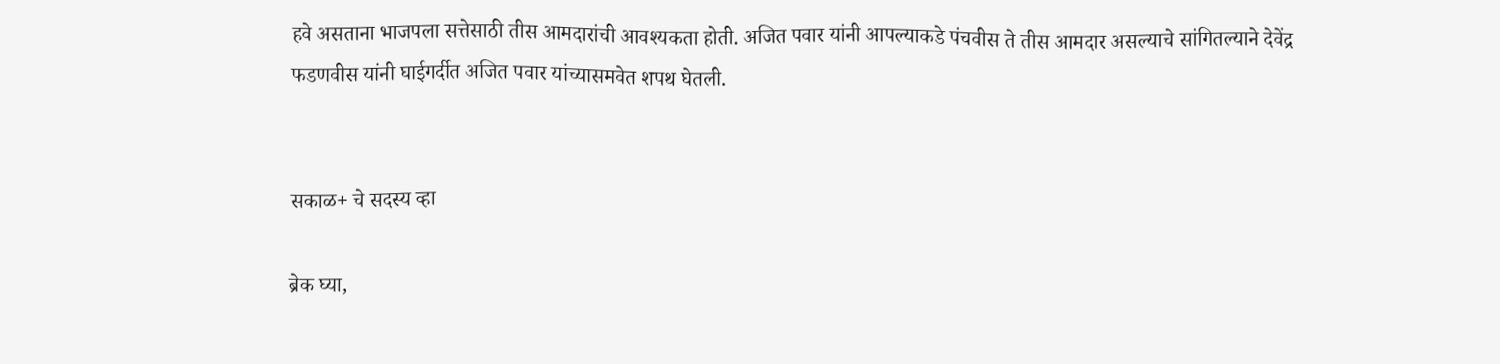हवे असताना भाजपला सत्तेसाठी तीस आमदारांची आवश्‍यकता होती. अजित पवार यांनी आपल्याकडे पंचवीस ते तीस आमदार असल्याचे सांगितल्याने देवेंद्र फडणवीस यांनी घाईगर्दीत अजित पवार यांच्यासमवेत शपथ घेतली.


सकाळ+ चे सदस्य व्हा

ब्रेक घ्या,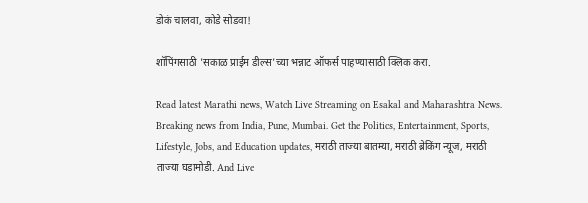डोकं चालवा, कोडे सोडवा!

शॉपिंगसाठी 'सकाळ प्राईम डील्स'च्या भन्नाट ऑफर्स पाहण्यासाठी क्लिक करा.

Read latest Marathi news, Watch Live Streaming on Esakal and Maharashtra News. Breaking news from India, Pune, Mumbai. Get the Politics, Entertainment, Sports, Lifestyle, Jobs, and Education updates, मराठी ताज्या बातम्या, मराठी ब्रेकिंग न्यूज, मराठी ताज्या घडामोडी. And Live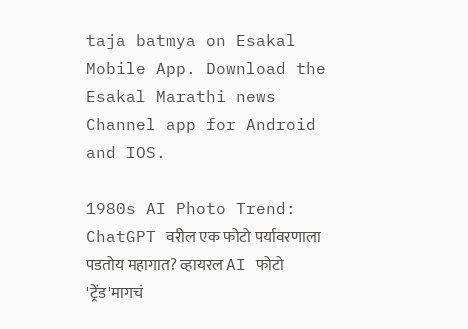taja batmya on Esakal Mobile App. Download the Esakal Marathi news Channel app for Android and IOS.

1980s AI Photo Trend: ChatGPT वरील एक फोटो पर्यावरणाला पडतोय महागात? व्हायरल AI फोटो 'ट्रेंड'मागचं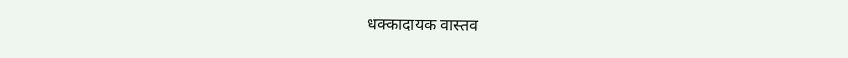धक्कादायक वास्तव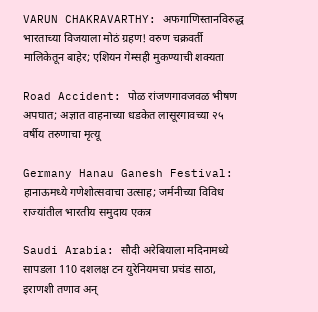VARUN CHAKRAVARTHY: अफगाणिस्तानविरुद्ध भारताच्या विजयाला मोठं ग्रहण! वरुण चक्रवर्ती मालिकेतून बाहेर; एशियन गेम्सही मुकण्याची शक्यता

Road Accident: पोळ रांजणगावजवळ भीषण अपघात; अज्ञात वाहनाच्या धडकेत लासूरगावच्या २५ वर्षीय तरुणाचा मृत्यू

Germany Hanau Ganesh Festival: हानाऊमध्ये गणेशोत्सवाचा उत्साह; जर्मनीच्या विविध राज्यांतील भारतीय समुदाय एकत्र

Saudi Arabia: सौदी अरेबियाला मदिनामध्ये सापडला 110 दशलक्ष टन युरेनियमचा प्रचंड साठा, इराणशी तणाव अन्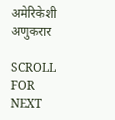अमेरिकेशी अणुकरार

SCROLL FOR NEXT